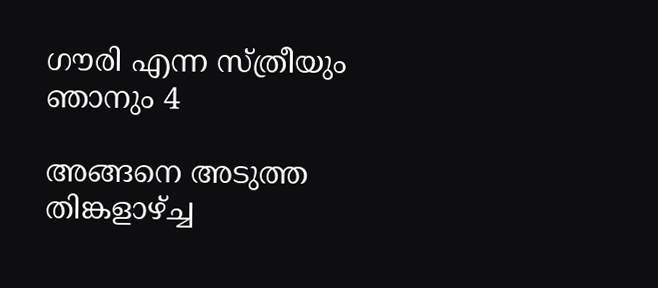ഗൗരി എന്ന സ്ത്രീയും ഞാനും 4

അങ്ങനെ അടുത്ത തിങ്കളാഴ്ച്ച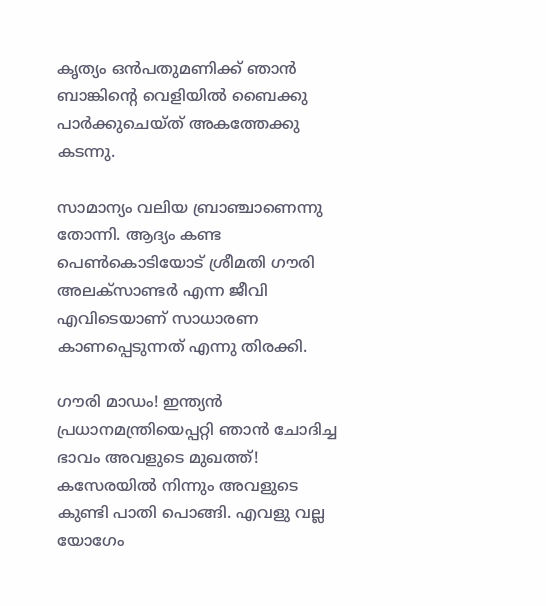കൃത്യം ഒൻപതുമണിക്ക് ഞാൻ ബാങ്കിൻ്റെ വെളിയിൽ ബൈക്കു പാർക്കുചെയ്ത് അകത്തേക്കു കടന്നു.

സാമാന്യം വലിയ ബ്രാഞ്ചാണെന്നു തോന്നി. ആദ്യം കണ്ട പെൺകൊടിയോട് ശ്രീമതി ഗൗരി അലക്സാണ്ടർ എന്ന ജീവി എവിടെയാണ് സാധാരണ കാണപ്പെടുന്നത് എന്നു തിരക്കി.

ഗൗരി മാഡം! ഇന്ത്യൻ പ്രധാനമന്ത്രിയെപ്പറ്റി ഞാൻ ചോദിച്ച ഭാവം അവളുടെ മുഖത്ത്! കസേരയിൽ നിന്നും അവളുടെ കുണ്ടി പാതി പൊങ്ങി. എവളു വല്ല യോഗേം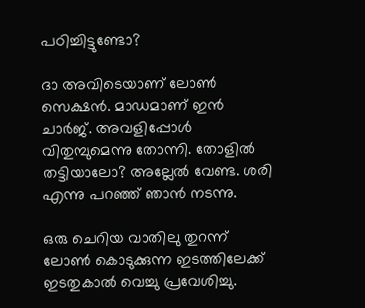പഠിച്ചിട്ടുണ്ടോ?

ദാ അവിടെയാണ് ലോൺ സെക്ഷൻ. മാഡമാണ് ഇൻ ചാർജ്. അവളിപ്പോൾ വിതുമ്പുമെന്നു തോന്നി. തോളിൽ തട്ടിയാലോ? അല്ലേൽ വേണ്ട. ശരി എന്നു പറഞ്ഞ് ഞാൻ നടന്നു.

ഒരു ചെറിയ വാതിലു തുറന്ന് ലോൺ കൊടുക്കുന്ന ഇടത്തിലേക്ക് ഇടതുകാൽ വെച്ചു പ്രവേശിച്ചു.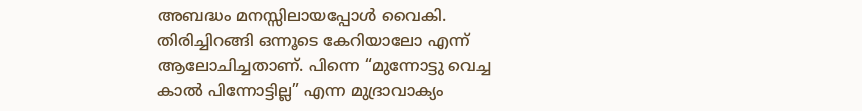അബദ്ധം മനസ്സിലായപ്പോൾ വൈകി. തിരിച്ചിറങ്ങി ഒന്നൂടെ കേറിയാലോ എന്ന് ആലോചിച്ചതാണ്. പിന്നെ “മുന്നോട്ടു വെച്ച കാൽ പിന്നോട്ടില്ല” എന്ന മുദ്രാവാക്യം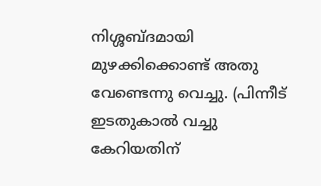നിശ്ശബ്ദമായി മുഴക്കിക്കൊണ്ട് അതു വേണ്ടെന്നു വെച്ചു. (പിന്നീട് ഇടതുകാൽ വച്ചു കേറിയതിന്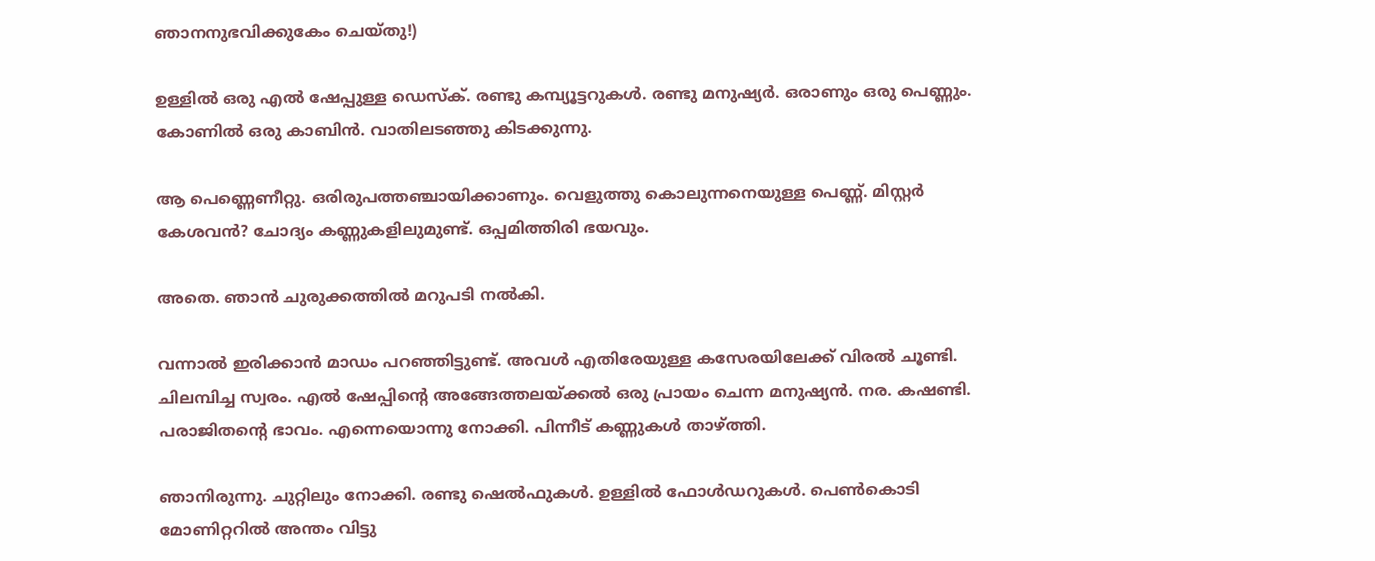ഞാനനുഭവിക്കുകേം ചെയ്തു!)

ഉള്ളിൽ ഒരു എൽ ഷേപ്പുള്ള ഡെസ്ക്. രണ്ടു കമ്പ്യൂട്ടറുകൾ. രണ്ടു മനുഷ്യർ. ഒരാണും ഒരു പെണ്ണും. കോണിൽ ഒരു കാബിൻ. വാതിലടഞ്ഞു കിടക്കുന്നു.

ആ പെണ്ണെണീറ്റു. ഒരിരുപത്തഞ്ചായിക്കാണും. വെളുത്തു കൊലുന്നനെയുള്ള പെണ്ണ്. മിസ്റ്റർ കേശവൻ? ചോദ്യം കണ്ണുകളിലുമുണ്ട്. ഒപ്പമിത്തിരി ഭയവും.

അതെ. ഞാൻ ചുരുക്കത്തിൽ മറുപടി നൽകി.

വന്നാൽ ഇരിക്കാൻ മാഡം പറഞ്ഞിട്ടുണ്ട്. അവൾ എതിരേയുള്ള കസേരയിലേക്ക് വിരൽ ചൂണ്ടി. ചിലമ്പിച്ച സ്വരം. എൽ ഷേപ്പിൻ്റെ അങ്ങേത്തലയ്ക്കൽ ഒരു പ്രായം ചെന്ന മനുഷ്യൻ. നര. കഷണ്ടി. പരാജിതൻ്റെ ഭാവം. എന്നെയൊന്നു നോക്കി. പിന്നീട് കണ്ണുകൾ താഴ്ത്തി.

ഞാനിരുന്നു. ചുറ്റിലും നോക്കി. രണ്ടു ഷെൽഫുകൾ. ഉള്ളിൽ ഫോൾഡറുകൾ. പെൺകൊടി മോണിറ്ററിൽ അന്തം വിട്ടു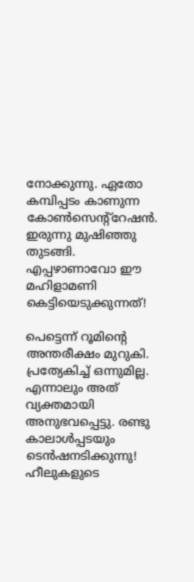നോക്കുന്നു. ഏതോ കമ്പിപ്പടം കാണുന്ന കോൺസെൻ്റ്റേഷൻ. ഇരുന്നു മുഷിഞ്ഞു തുടങ്ങി. എപ്പഴാണാവോ ഈ മഹിളാമണി കെട്ടിയെടുക്കുന്നത്!

പെട്ടെന്ന് റൂമിൻ്റെ അന്തരീക്ഷം മുറുകി. പ്രത്യേകിച്ച് ഒന്നുമില്ല. എന്നാലും അത് വ്യക്തമായി അനുഭവപ്പെട്ടു. രണ്ടു കാലാൾപ്പടയും ടെൻഷനടിക്കുന്നു! ഹീലുകളുടെ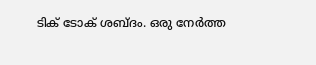ടിക് ടോക് ശബ്ദം. ഒരു നേർത്ത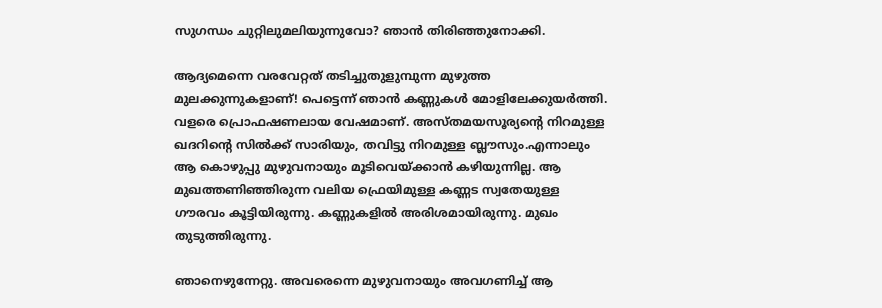സുഗന്ധം ചുറ്റിലുമലിയുന്നുവോ? ഞാൻ തിരിഞ്ഞുനോക്കി.

ആദ്യമെന്നെ വരവേറ്റത് തടിച്ചുതുളുമ്പുന്ന മുഴുത്ത മുലക്കുന്നുകളാണ്! പെട്ടെന്ന് ഞാൻ കണ്ണുകൾ മോളിലേക്കുയർത്തി. വളരെ പ്രൊഫഷണലായ വേഷമാണ്. അസ്തമയസൂര്യൻ്റെ നിറമുള്ള ഖദറിൻ്റെ സിൽക്ക് സാരിയും, തവിട്ടു നിറമുള്ള ബ്ലൗസും.എന്നാലും ആ കൊഴുപ്പു മുഴുവനായും മൂടിവെയ്ക്കാൻ കഴിയുന്നില്ല. ആ മുഖത്തണിഞ്ഞിരുന്ന വലിയ ഫ്രെയിമുള്ള കണ്ണട സ്വതേയുള്ള ഗൗരവം കൂട്ടിയിരുന്നു. കണ്ണുകളിൽ അരിശമായിരുന്നു. മുഖം തുടുത്തിരുന്നു.

ഞാനെഴുന്നേറ്റു. അവരെന്നെ മുഴുവനായും അവഗണിച്ച് ആ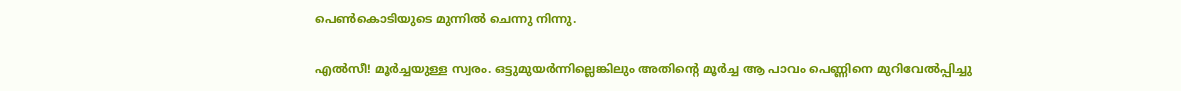പെൺകൊടിയുടെ മുന്നിൽ ചെന്നു നിന്നു.

എൽസീ! മൂർച്ചയുള്ള സ്വരം. ഒട്ടുമുയർന്നില്ലെങ്കിലും അതിൻ്റെ മൂർച്ച ആ പാവം പെണ്ണിനെ മുറിവേൽപ്പിച്ചു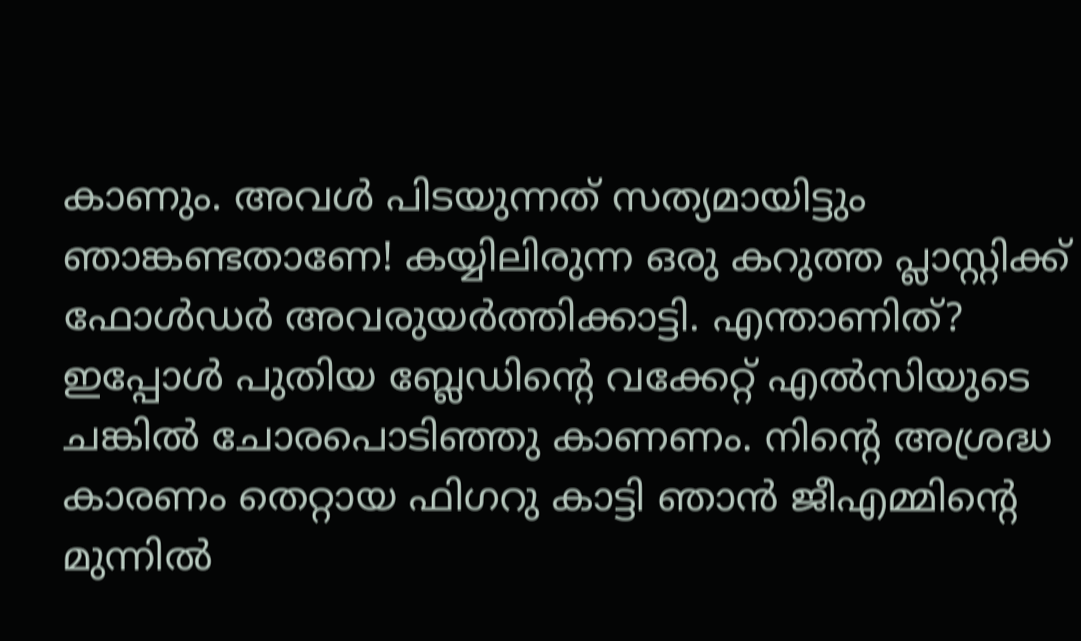കാണും. അവൾ പിടയുന്നത് സത്യമായിട്ടും ഞാങ്കണ്ടതാണേ! കയ്യിലിരുന്ന ഒരു കറുത്ത പ്ലാസ്റ്റിക്ക് ഫോൾഡർ അവരുയർത്തിക്കാട്ടി. എന്താണിത്? ഇപ്പോൾ പുതിയ ബ്ലേഡിൻ്റെ വക്കേറ്റ് എൽസിയുടെ ചങ്കിൽ ചോരപൊടിഞ്ഞു കാണണം. നിൻ്റെ അശ്രദ്ധ കാരണം തെറ്റായ ഫിഗറു കാട്ടി ഞാൻ ജീഎമ്മിൻ്റെ മുന്നിൽ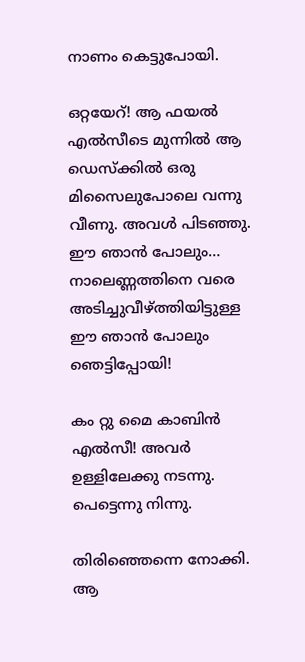നാണം കെട്ടുപോയി.

ഒറ്റയേറ്! ആ ഫയൽ എൽസീടെ മുന്നിൽ ആ ഡെസ്ക്കിൽ ഒരു മിസൈലുപോലെ വന്നു വീണു. അവൾ പിടഞ്ഞു. ഈ ഞാൻ പോലും… നാലെണ്ണത്തിനെ വരെ അടിച്ചുവീഴ്ത്തിയിട്ടുള്ള ഈ ഞാൻ പോലും ഞെട്ടിപ്പോയി!

കം റ്റു മൈ കാബിൻ എൽസീ! അവർ ഉള്ളിലേക്കു നടന്നു. പെട്ടെന്നു നിന്നു.

തിരിഞ്ഞെന്നെ നോക്കി. ആ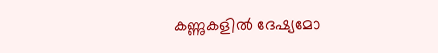കണ്ണുകളിൽ ദേഷ്യമോ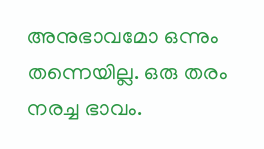അനുഭാവമോ ഒന്നും തന്നെയില്ല. ഒരു തരം നരച്ച ഭാവം.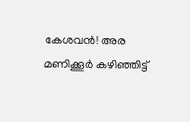കേശവൻ! അര മണിക്കൂർ കഴിഞ്ഞിട്ട്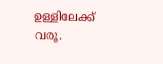ഉള്ളിലേക്ക് വരൂ.